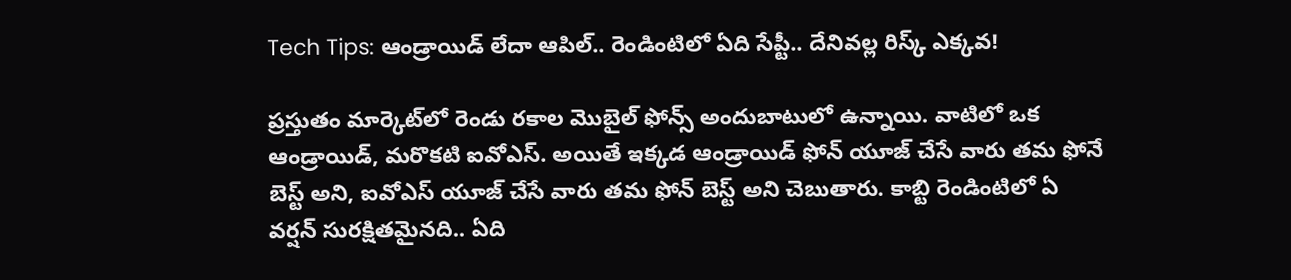Tech Tips: ఆండ్రాయిడ్ లేదా ఆపిల్.. రెండింటిలో ఏది సేప్టీ.. దేనివల్ల రిస్క్‌ ఎక్కవ!

ప్రస్తుతం మార్కెట్‌లో రెండు రకాల మొబైల్ ఫోన్స్‌ అందుబాటులో ఉన్నాయి. వాటిలో ఒక ఆండ్రాయిడ్, మరొకటి ఐవోఎస్. అయితే ఇక్కడ ఆండ్రాయిడ్ ఫోన్‌ యూజ్ చేసే వారు తమ ఫోనే బెస్ట్‌ అని, ఐవోఎస్ యూజ్ చేసే వారు తమ ఫోన్ బెస్ట్ అని చెబుతారు. కాబ్టి రెండింటిలో ఏ వర్షన్ సురక్షితమైనది.. ఏది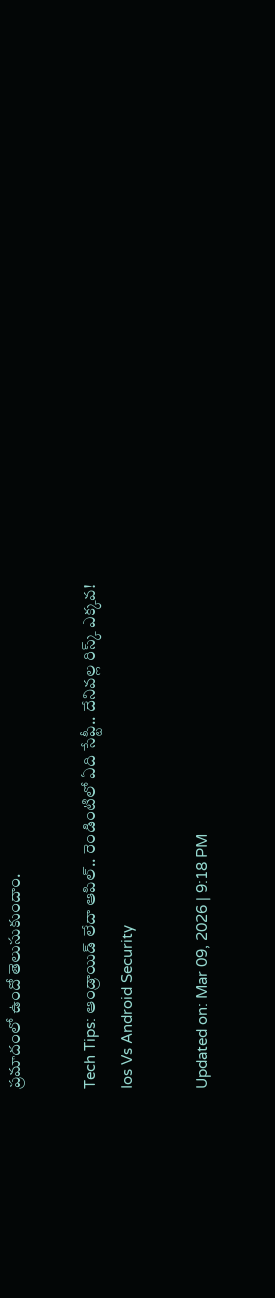ప్రమాదంలో ఉందో తెలుసుకుందాం.

Tech Tips: ఆండ్రాయిడ్ లేదా ఆపిల్.. రెండింటిలో ఏది సేప్టీ.. దేనివల్ల రిస్క్‌ ఎక్కవ!
Ios Vs Android Security

Updated on: Mar 09, 2026 | 9:18 PM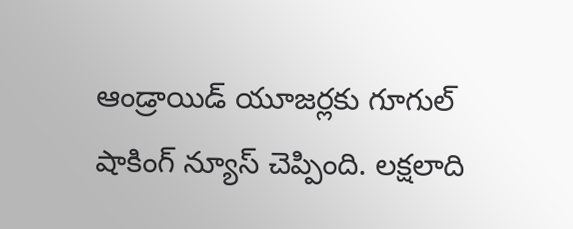ఆండ్రాయిడ్ యూజర్లకు గూగుల్ షాకింగ్ న్యూస్ చెప్పింది. లక్షలాది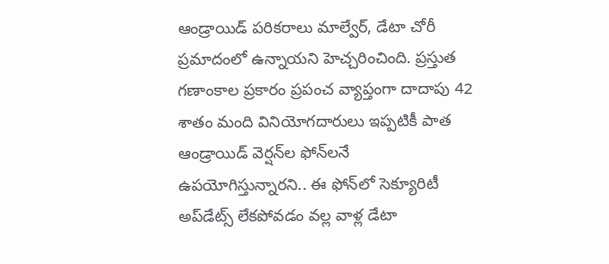ఆండ్రాయిడ్ పరికరాలు మాల్వేర్, డేటా చోరీ ప్రమాదంలో ఉన్నాయని హెచ్చరించింది. ప్రస్తుత గణాంకాల ప్రకారం ప్రపంచ వ్యాప్తంగా దాదాపు 42 శాతం మంది వినియోగదారులు ఇప్పటికీ పాత ఆండ్రాయిడ్ వెర్షన్‌ల ఫోన్‌లనే ఉపయోగిస్తున్నారని.. ఈ ఫోన్‌లో సెక్యూరిటీ అప్‌డేట్స్ లేకపోవడం వల్ల వాళ్ల డేటా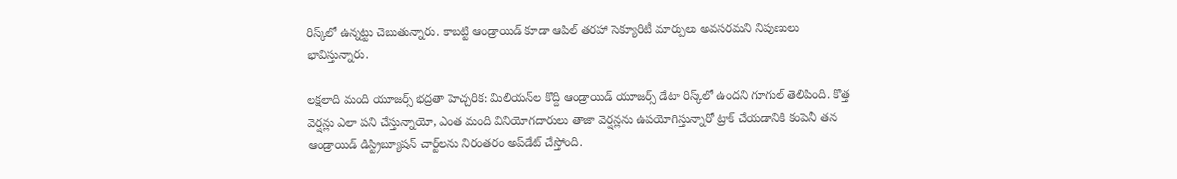రిస్క్‌లో ఉన్నట్టు చెబుతున్నారు. కాబట్టి ఆండ్రాయిడ్‌ కూడా ఆపిల్ తరహా సెక్యూరిటీ మార్పులు అవసరమని నిపుణులు భావిస్తున్నారు.

లక్షలాది మంది యూజర్స్ భద్రతా హెచ్చరిక: మిలియన్‌ల కొద్ది ఆండ్రాయిడ్ యూజర్స్‌ డేటా రిస్క్‌లో ఉందని గూగుల్ తెలిపింది. కొత్త వెర్షన్లు ఎలా పని చేస్తున్నాయో, ఎంత మంది వినియోగదారులు తాజా వెర్షన్లను ఉపయోగిస్తున్నారో ట్రాక్ చేయడానికి కంపెనీ తన ఆండ్రాయిడ్ డిస్ట్రిబ్యూషన్ చార్ట్‌లను నిరంతరం అప్‌డేట్ చేస్తోంది.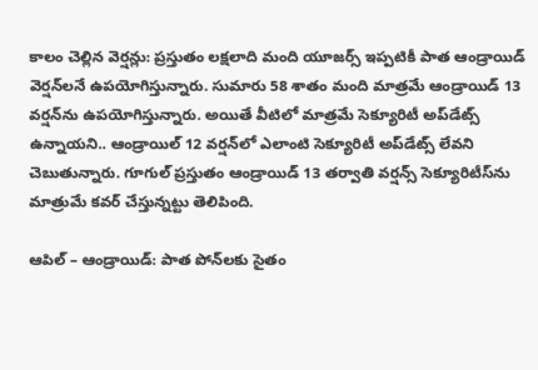కాలం చెల్లిన వెర్షన్లు: ప్రస్తుతం లక్షలాది మంది యూజర్స్ ఇప్పటికీ పాత ఆండ్రాయిడ్ వెర్షన్‌లనే ఉపయోగిస్తున్నారు. సుమారు 58 శాతం మంది మాత్రమే ఆండ్రాయిడ్ 13 వర్షన్‌ను ఉపయోగిస్తున్నారు. అయితే వీటిలో మాత్రమే సెక్యూరిటీ అప్‌డేట్స్ ఉన్నాయని.. ఆండ్రాయిల్ 12 వర్షన్‌లో ఎలాంటి సెక్యూరిటీ అప్‌డేట్స్ లేవని చెబుతున్నారు. గూగుల్ ప్రస్తుతం ఆండ్రాయిడ్ 13 తర్వాతి వర్షన్స్‌ సెక్యూరిటీస్‌ను మాత్రుమే కవర్ చేస్తున్నట్టు తెలిపింది.

ఆపిల్ – ఆండ్రాయిడ్: పాత పోన్‌లకు సైతం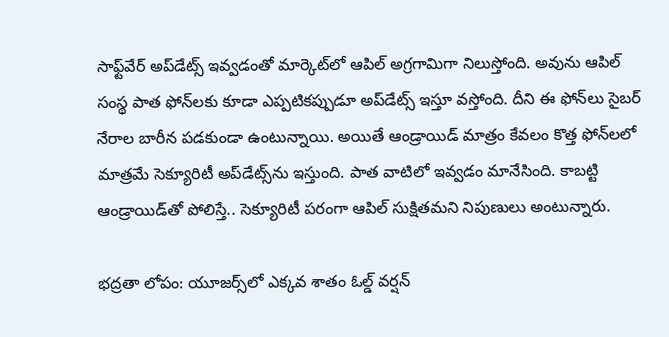సాఫ్ట్‌వేర్ అప్‌డేట్స్ ఇవ్వడంతో మార్కెట్‌లో ఆపిల్ అగ్రగామిగా నిలుస్తోంది. అవును ఆపిల్ సంస్థ పాత ఫోన్‌లకు కూడా ఎప్పటికప్పుడూ అప్‌డేట్స్ ఇస్తూ వస్తోంది. దీని ఈ ఫోన్‌లు సైబర్ నేరాల బారీన పడకుండా ఉంటున్నాయి. అయితే ఆండ్రాయిడ్ మాత్రం కేవలం కొత్త ఫోన్‌లలో మాత్రమే సెక్యూరిటీ అప్‌డేట్స్‌ను ఇస్తుంది. పాత వాటిలో ఇవ్వడం మానేసింది. కాబట్టి ఆండ్రాయిడ్‌తో పోలిస్తే.. సెక్యూరిటీ పరంగా ఆపిల్ సుక్షితమని నిపుణులు అంటున్నారు.

భద్రతా లోపం: యూజర్స్‌లో ఎక్కవ శాతం ఓల్డ్ వర్షన్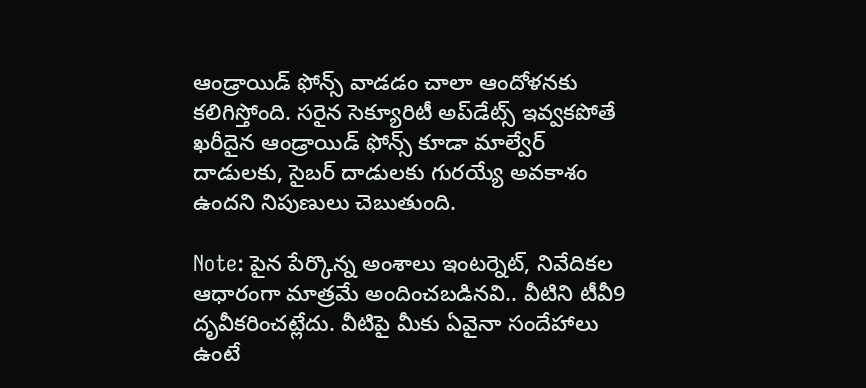ఆండ్రాయిడ్ ఫోన్స్‌ వాడడం చాలా ఆందోళనకు కలిగిస్తోంది. సరైన సెక్యూరిటీ అప్‌డేట్స్ ఇవ్వకపోతే ఖరీదైన ఆండ్రాయిడ్ ఫోన్స్‌ కూడా మాల్వేర్ దాడులకు, సైబర్ దాడులకు గురయ్యే అవకాశం ఉందని నిపుణులు చెబుతుంది.

Note: పైన పేర్కొన్న అంశాలు ఇంటర్నెట్, నివేదికల ఆధారంగా మాత్రమే అందించబడినవి.. వీటిని టీవీ9 దృవీకరించట్లేదు. వీటిపై మీకు ఏవైనా సందేహాలు ఉంటే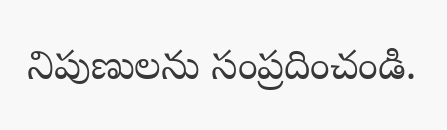నిపుణులను సంప్రదించండి.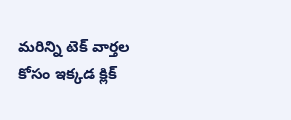మరిన్ని టెక్‌ వార్తల కోసం ఇక్కడ క్లిక్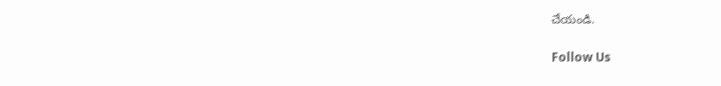చేయండి.

Follow Us